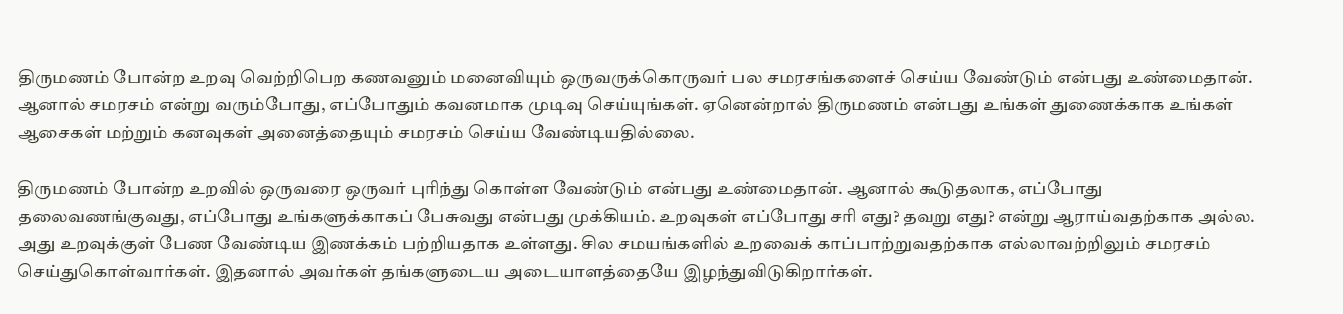திருமணம் போன்ற உறவு வெற்றிபெற கணவனும் மனைவியும் ஒருவருக்கொருவர் பல சமரசங்களைச் செய்ய வேண்டும் என்பது உண்மைதான். ஆனால் சமரசம் என்று வரும்போது, எப்போதும் கவனமாக முடிவு செய்யுங்கள். ஏனென்றால் திருமணம் என்பது உங்கள் துணைக்காக உங்கள் ஆசைகள் மற்றும் கனவுகள் அனைத்தையும் சமரசம் செய்ய வேண்டியதில்லை.

திருமணம் போன்ற உறவில் ஒருவரை ஒருவர் புரிந்து கொள்ள வேண்டும் என்பது உண்மைதான். ஆனால் கூடுதலாக, எப்போது தலைவணங்குவது, எப்போது உங்களுக்காகப் பேசுவது என்பது முக்கியம். உறவுகள் எப்போது சரி எது? தவறு எது? என்று ஆராய்வதற்காக அல்ல. அது உறவுக்குள் பேண வேண்டிய இணக்கம் பற்றியதாக உள்ளது. சில சமயங்களில் உறவைக் காப்பாற்றுவதற்காக எல்லாவற்றிலும் சமரசம் செய்துகொள்வார்கள். இதனால் அவர்கள் தங்களுடைய அடையாளத்தையே இழந்துவிடுகிறார்கள்.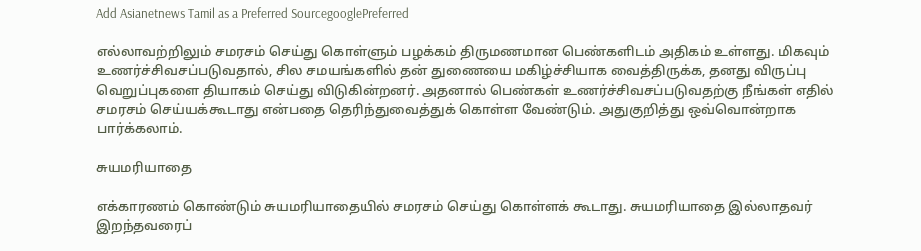Add Asianetnews Tamil as a Preferred SourcegooglePreferred

எல்லாவற்றிலும் சமரசம் செய்து கொள்ளும் பழக்கம் திருமணமான பெண்களிடம் அதிகம் உள்ளது. மிகவும் உணர்ச்சிவசப்படுவதால், சில சமயங்களில் தன் துணையை மகிழ்ச்சியாக வைத்திருக்க, தனது விருப்பு வெறுப்புகளை தியாகம் செய்து விடுகின்றனர். அதனால் பெண்கள் உணர்ச்சிவசப்படுவதற்கு நீங்கள் எதில் சமரசம் செய்யக்கூடாது என்பதை தெரிந்துவைத்துக் கொள்ள வேண்டும். அதுகுறித்து ஒவ்வொன்றாக பார்க்கலாம்.

சுயமரியாதை

எக்காரணம் கொண்டும் சுயமரியாதையில் சமரசம் செய்து கொள்ளக் கூடாது. சுயமரியாதை இல்லாதவர் இறந்தவரைப்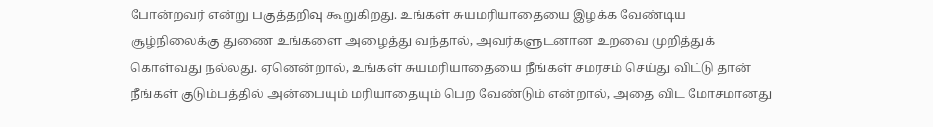போன்றவர் என்று பகுத்தறிவு கூறுகிறது. உங்கள் சுயமரியாதையை இழக்க வேண்டிய சூழ்நிலைக்கு துணை உங்களை அழைத்து வந்தால், அவர்களுடனான உறவை முறித்துக் கொள்வது நல்லது. ஏனென்றால், உங்கள் சுயமரியாதையை நீங்கள் சமரசம் செய்து விட்டு தான் நீங்கள் குடும்பத்தில் அன்பையும் மரியாதையும் பெற வேண்டும் என்றால், அதை விட மோசமானது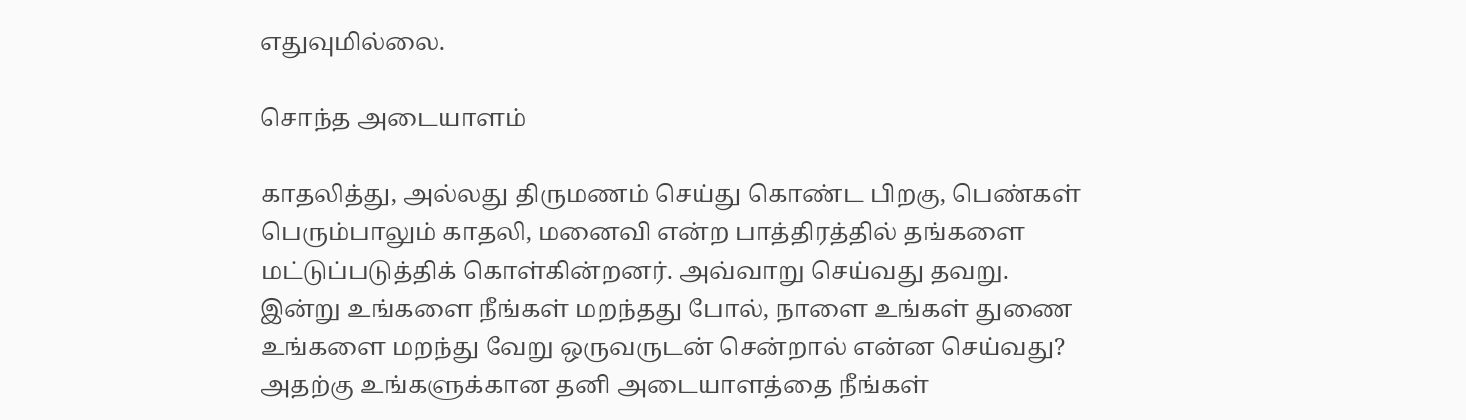எதுவுமில்லை.

சொந்த அடையாளம்

காதலித்து, அல்லது திருமணம் செய்து கொண்ட பிறகு, பெண்கள் பெரும்பாலும் காதலி, மனைவி என்ற பாத்திரத்தில் தங்களை மட்டுப்படுத்திக் கொள்கின்றனர். அவ்வாறு செய்வது தவறு. இன்று உங்களை நீங்கள் மறந்தது போல், நாளை உங்கள் துணை உங்களை மறந்து வேறு ஒருவருடன் சென்றால் என்ன செய்வது? அதற்கு உங்களுக்கான தனி அடையாளத்தை நீங்கள்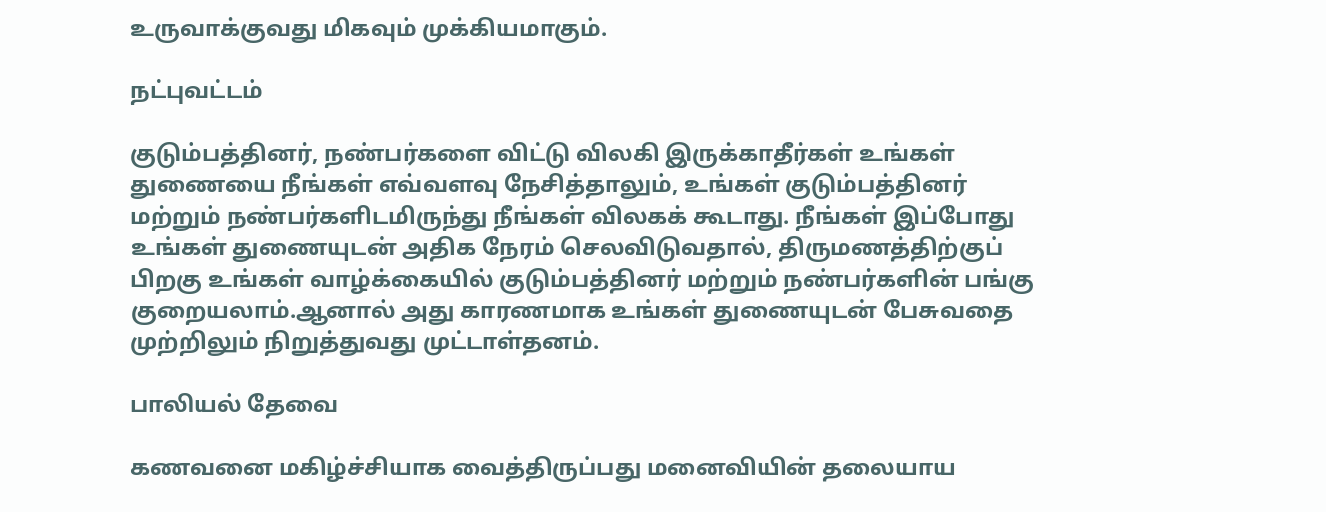உருவாக்குவது மிகவும் முக்கியமாகும்.

நட்புவட்டம்

குடும்பத்தினர், நண்பர்களை விட்டு விலகி இருக்காதீர்கள் உங்கள் துணையை நீங்கள் எவ்வளவு நேசித்தாலும், உங்கள் குடும்பத்தினர் மற்றும் நண்பர்களிடமிருந்து நீங்கள் விலகக் கூடாது. நீங்கள் இப்போது உங்கள் துணையுடன் அதிக நேரம் செலவிடுவதால், திருமணத்திற்குப் பிறகு உங்கள் வாழ்க்கையில் குடும்பத்தினர் மற்றும் நண்பர்களின் பங்கு குறையலாம்.ஆனால் அது காரணமாக உங்கள் துணையுடன் பேசுவதை முற்றிலும் நிறுத்துவது முட்டாள்தனம்.

பாலியல் தேவை

கணவனை மகிழ்ச்சியாக வைத்திருப்பது மனைவியின் தலையாய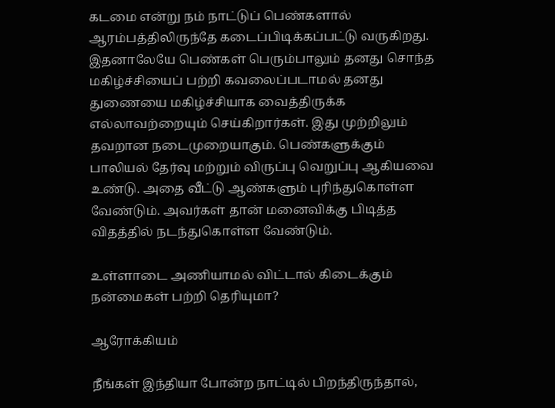கடமை என்று நம் நாட்டுப் பெண்களால் ஆரம்பத்திலிருந்தே கடைப்பிடிக்கப்பட்டு வருகிறது. இதனாலேயே பெண்கள் பெரும்பாலும் தனது சொந்த மகிழ்ச்சியைப் பற்றி கவலைப்படாமல் தனது துணையை மகிழ்ச்சியாக வைத்திருக்க எல்லாவற்றையும் செய்கிறார்கள். இது முற்றிலும் தவறான நடைமுறையாகும். பெண்களுக்கும் பாலியல் தேர்வு மற்றும் விருப்பு வெறுப்பு ஆகியவை உண்டு. அதை வீட்டு ஆண்களும் புரிந்துகொள்ள வேண்டும். அவர்கள் தான் மனைவிக்கு பிடித்த விதத்தில் நடந்துகொள்ள வேண்டும்.

உள்ளாடை அணியாமல் விட்டால் கிடைக்கும் நன்மைகள் பற்றி தெரியுமா?

ஆரோக்கியம்

நீங்கள் இந்தியா போன்ற நாட்டில் பிறந்திருந்தால்,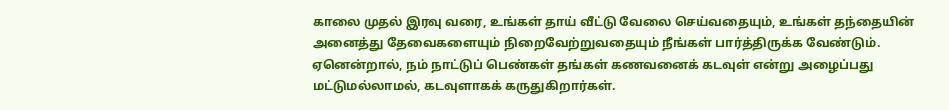காலை முதல் இரவு வரை, உங்கள் தாய் வீட்டு வேலை செய்வதையும், உங்கள் தந்தையின் அனைத்து தேவைகளையும் நிறைவேற்றுவதையும் நீங்கள் பார்த்திருக்க வேண்டும். ஏனென்றால், நம் நாட்டுப் பெண்கள் தங்கள் கணவனைக் கடவுள் என்று அழைப்பது மட்டுமல்லாமல், கடவுளாகக் கருதுகிறார்கள்.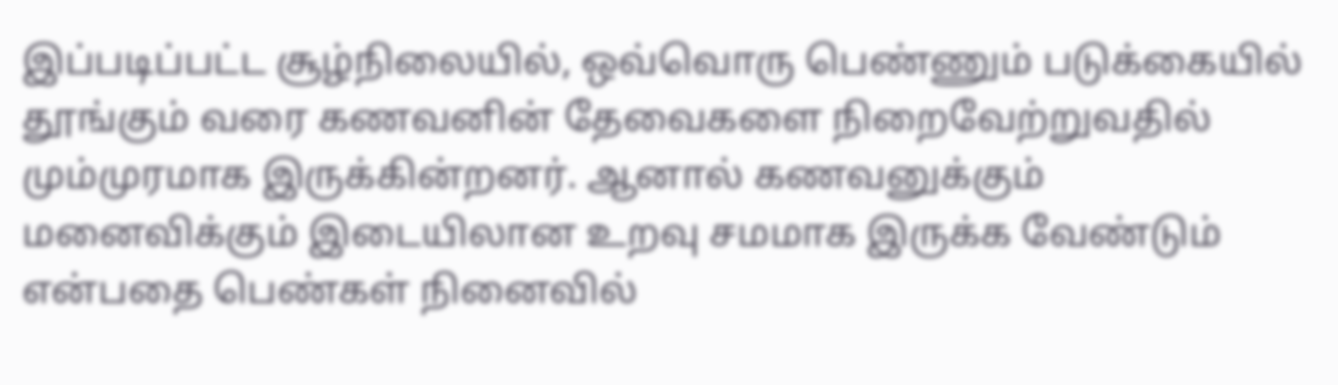இப்படிப்பட்ட சூழ்நிலையில், ஒவ்வொரு பெண்ணும் படுக்கையில் தூங்கும் வரை கணவனின் தேவைகளை நிறைவேற்றுவதில் மும்முரமாக இருக்கின்றனர். ஆனால் கணவனுக்கும் மனைவிக்கும் இடையிலான உறவு சமமாக இருக்க வேண்டும் என்பதை பெண்கள் நினைவில்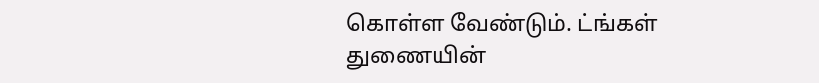கொள்ள வேண்டும். ட்ங்கள் துணையின்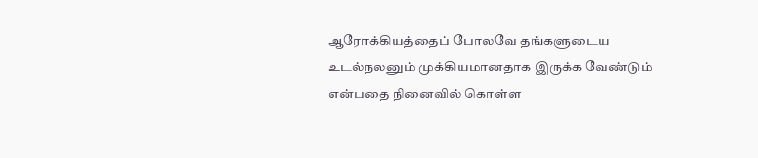ஆரோக்கியத்தைப் போலவே தங்களுடைய உடல்நலனும் முக்கியமானதாக இருக்க வேண்டும் என்பதை நினைவில் கொள்ள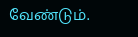வேண்டும்.